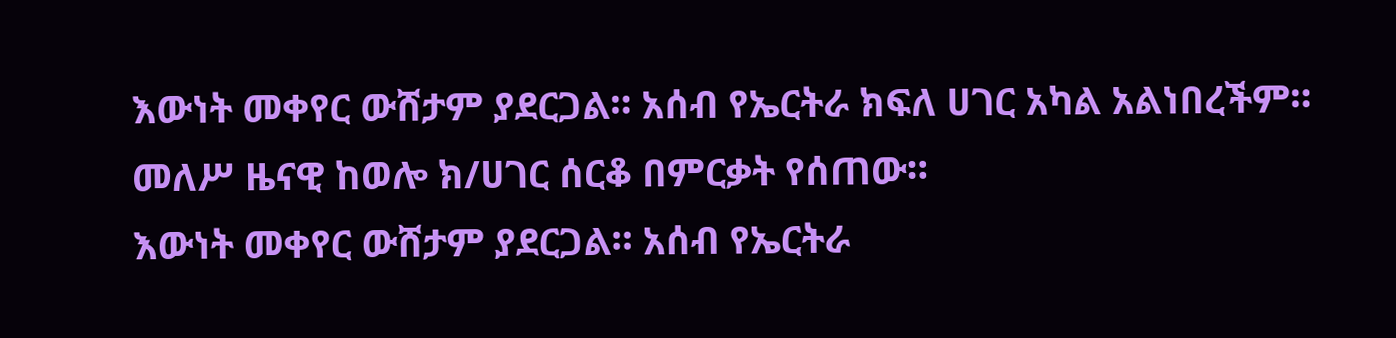እውነት መቀየር ውሸታም ያደርጋል። አሰብ የኤርትራ ክፍለ ሀገር አካል አልነበረችም። መለሥ ዜናዊ ከወሎ ክ/ሀገር ሰርቆ በምርቃት የሰጠው።
እውነት መቀየር ውሸታም ያደርጋል። አሰብ የኤርትራ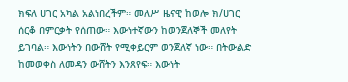ክፍለ ሀገር አካል አልነበረችም። መለሥ ዜናዊ ከወሎ ክ/ሀገር ሰርቆ በምርቃት የሰጠው። እውነተኛውን ከወንጀለኞች መለየት ይገባል። እውነትን በውሸት የሚቀይርም ወንጀለኛ ነው። በትውልድ ከመወቀስ ለመዳን ውሸትን እንጸየፍ። እውነት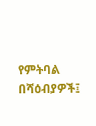የምትባል በሻዕብያዎች፤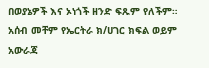በወያኔዎች እና ኦነጎች ዘንድ ፍጹም የለችም። አሰብ መቸም የኤርትራ ክ/ሀገር ክፍል ወይም አውራጃ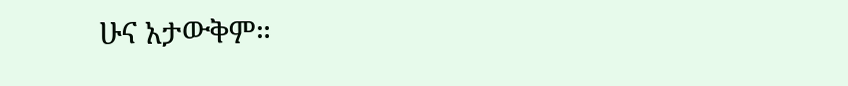ሁና አታውቅም።